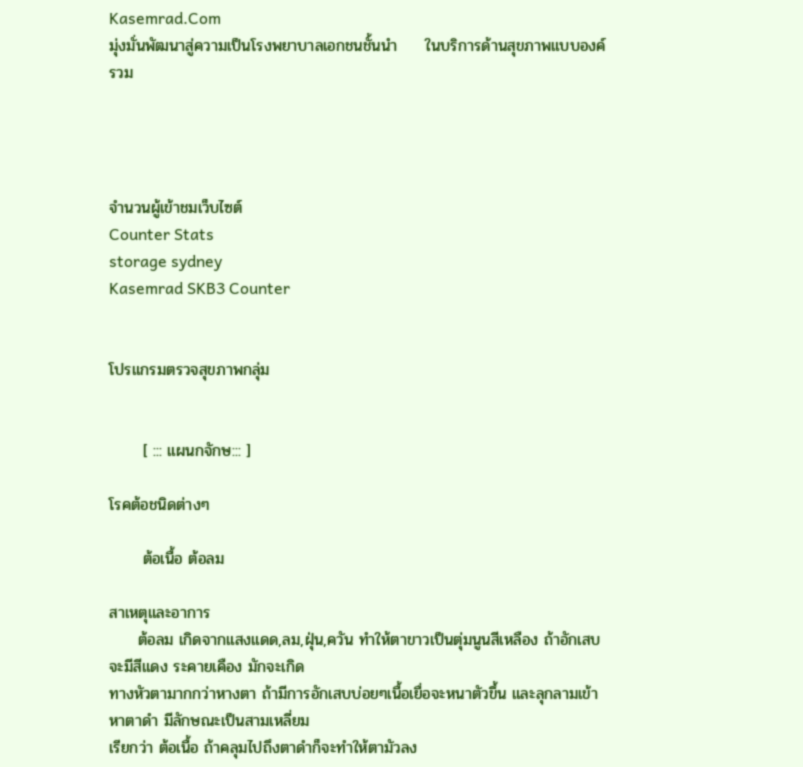Kasemrad.Com
มุ่งมั่นพัฒนาสู่ความเป็นโรงพยาบาลเอกชนชั้นนำ     ในบริการด้านสุขภาพแบบองค์รวม




จำนวนผู้เข้าชมเว็บไซต์
Counter Stats
storage sydney
Kasemrad SKB3 Counter


โปรแกรมตรวจสุขภาพกลุ่ม


      [ ::: แผนกจักษ::: ]

โรคต้อชนิดต่างๆ

      ต้อเนื้อ ต้อลม

สาเหตุและอาการ
     ต้อลม เกิดจากแสงแดด,ลม,ฝุ่น,ควัน ทำให้ตาขาวเป็นตุ่มนูนสีเหลือง ถ้าอักเสบจะมีสีแดง ระคายเคือง มักจะเกิด
ทางหัวตามากกว่าหางตา ถ้ามีการอักเสบบ่อยๆเนื้อเยื่อจะหนาตัวขึ้น และลุกลามเข้าหาตาดำ มีลักษณะเป็นสามเหลี่ยม
เรียกว่า ต้อเนื้อ ถ้าคลุมไปถึงตาดำก็จะทำให้ตามัวลง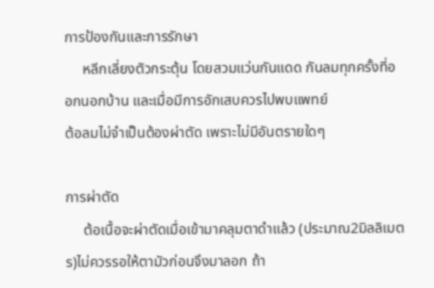การป้องกันและการรักษา
     หลีกเลี่ยงตัวกระตุ้น โดยสวมแว่นกันแดด กันลมทุกครั้งที่ออกนอกบ้าน และเมื่อมีการอักเสบควรไปพบแพทย์
ต้อลมไม่จำเป็นต้องผ่าตัด เพราะไม่มีอันตรายใดๆ

การผ่าตัด
     ต้อเนื้อจะผ่าตัดเมื่อเข้ามาคลุมตาดำแล้ว (ประมาณ2มิลลิเมตร)ไม่ควรรอให้ตามัวก่อนจึงมาลอก ถ้า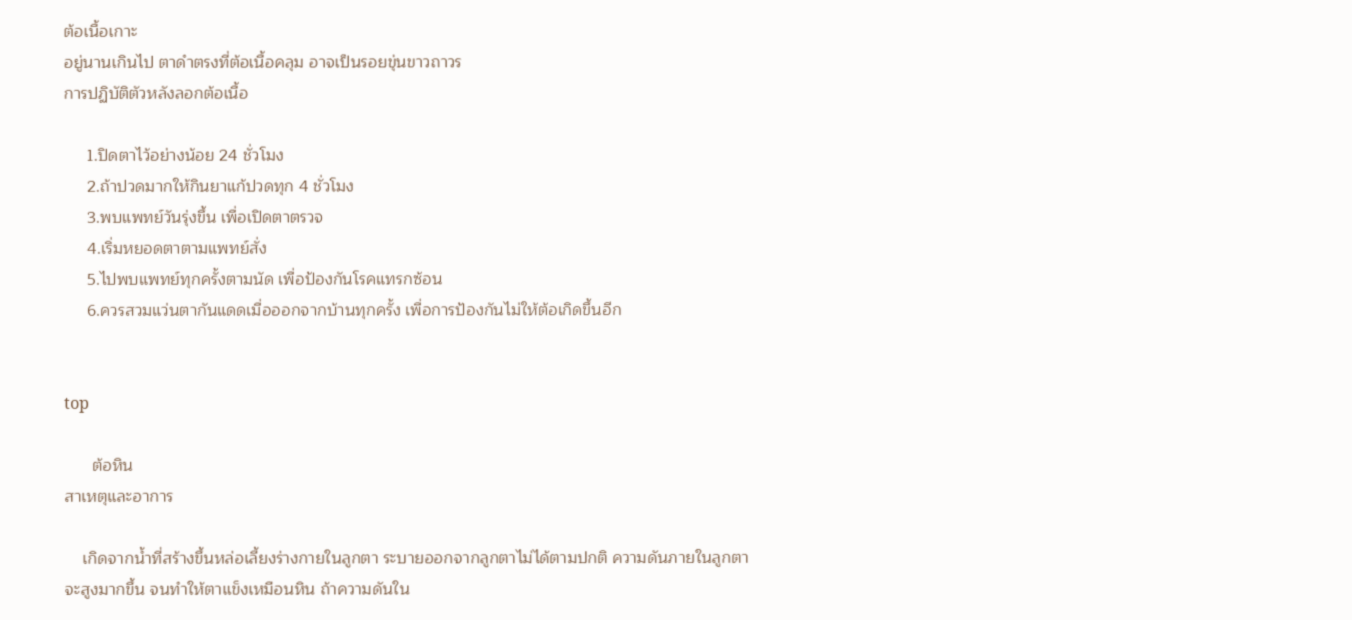ต้อเนื้อเกาะ
อยู่นานเกินไป ตาดำตรงที่ต้อเนื้อคลุม อาจเป็นรอยขุ่นขาวถาวร
การปฏิบัติตัวหลังลอกต้อเนื้อ

     1.ปิดตาไว้อย่างน้อย 24 ชั่วโมง
     2.ถ้าปวดมากให้กินยาแก้ปวดทุก 4 ชั่วโมง
     3.พบแพทย์วันรุ่งขึ้น เพื่อเปิดตาตรวจ
     4.เริ่มหยอดตาตามแพทย์สั่ง
     5.ไปพบแพทย์ทุกครั้งตามนัด เพื่อป้องกันโรคแทรกซ้อน
     6.ควรสวมแว่นตากันแดดเมื่อออกจากบ้านทุกครั้ง เพื่อการป้องกันไม่ให้ต้อเกิดขึ้นอีก


top

      ต้อหิน
สาเหตุและอาการ

    เกิดจากน้ำที่สร้างขึ้นหล่อเลี้ยงร่างกายในลูกตา ระบายออกจากลูกตาไม่ได้ตามปกติ ความดันภายในลูกตา
จะสูงมากขึ้น จนทำให้ตาแข็งเหมือนหิน ถ้าความดันใน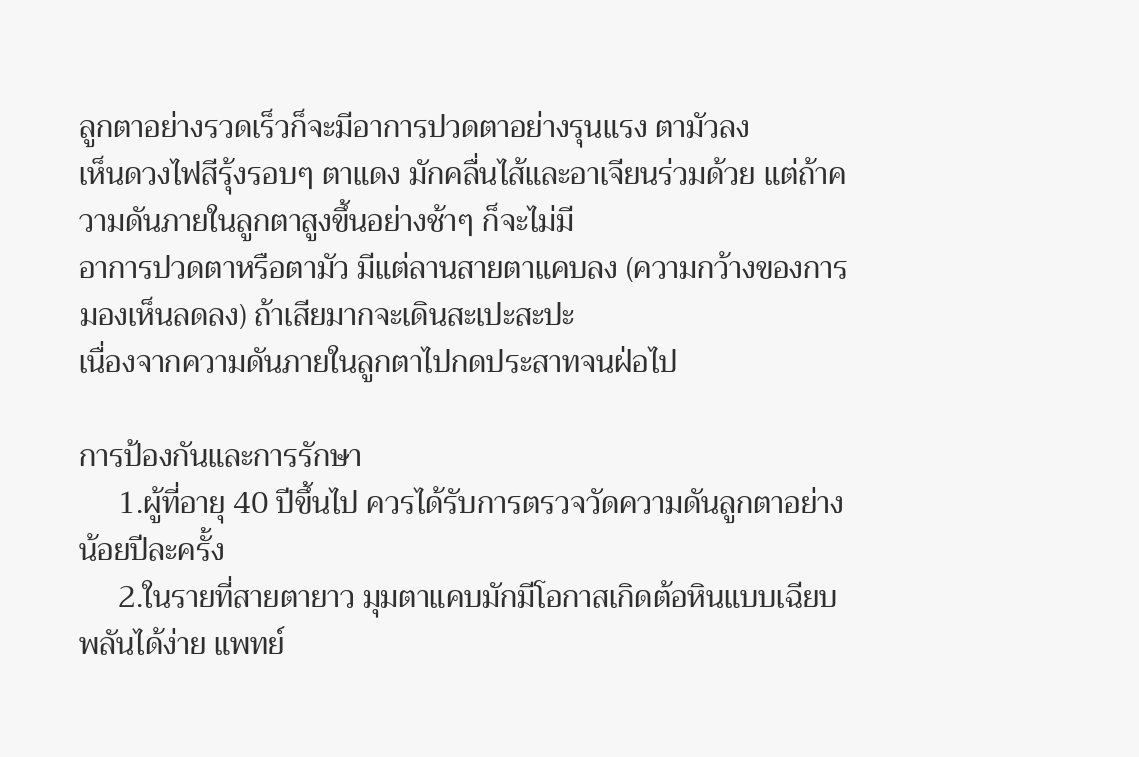ลูกตาอย่างรวดเร็วก็จะมีอาการปวดตาอย่างรุนแรง ตามัวลง
เห็นดวงไฟสีรุ้งรอบๆ ตาแดง มักคลื่นไส้และอาเจียนร่วมด้วย แต่ถ้าความดันภายในลูกตาสูงขึ้นอย่างช้าๆ ก็จะไม่มี
อาการปวดตาหรือตามัว มีแต่ลานสายตาแคบลง (ความกว้างของการมองเห็นลดลง) ถ้าเสียมากจะเดินสะเปะสะปะ
เนื่องจากความดันภายในลูกตาไปกดประสาทจนฝ่อไป

การป้องกันและการรักษา
     1.ผู้ที่อายุ 40 ปีขึ้นไป ควรได้รับการตรวจวัดความดันลูกตาอย่างน้อยปีละครั้ง
     2.ในรายที่สายตายาว มุมตาแคบมักมีโอกาสเกิดต้อหินแบบเฉียบพลันได้ง่าย แพทย์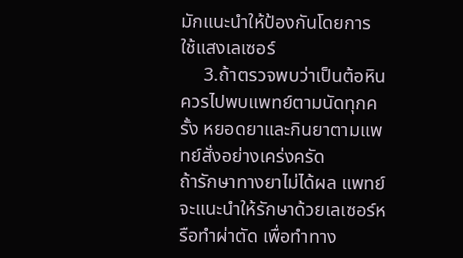มักแนะนำให้ป้องกันโดยการ
ใช้แสงเลเซอร์
     3.ถ้าตรวจพบว่าเป็นต้อหิน ควรไปพบแพทย์ตามนัดทุกครั้ง หยอดยาและกินยาตามแพทย์สั่งอย่างเคร่งครัด
ถ้ารักษาทางยาไม่ได้ผล แพทย์จะแนะนำให้รักษาด้วยเลเซอร์หรือทำผ่าตัด เพื่อทำทาง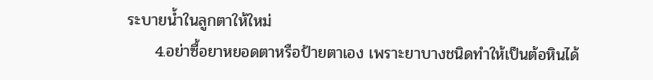ระบายน้ำในลูกตาให้ใหม่
     4.อย่าซื้อยาหยอดตาหรือป้ายตาเอง เพราะยาบางชนิดทำให้เป็นต้อหินได้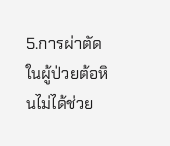5.การผ่าตัดในผู้ป่วยต้อหินไม่ได้ช่วย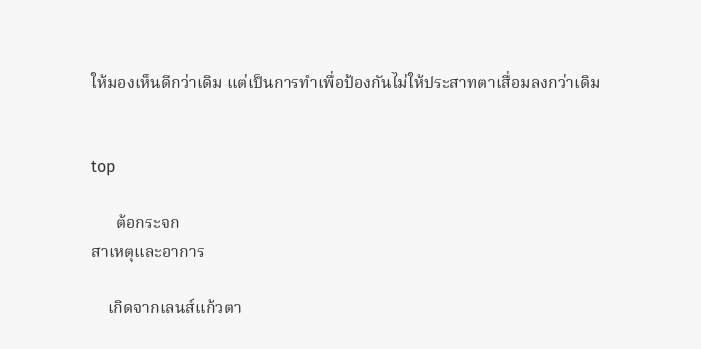ให้มองเห็นดีกว่าเดิม แต่เป็นการทำเพื่อป้องกันไม่ให้ประสาทตาเสื่อมลงกว่าเดิม


top

      ต้อกระจก
สาเหตุและอาการ

    เกิดจากเลนส์แก้วตา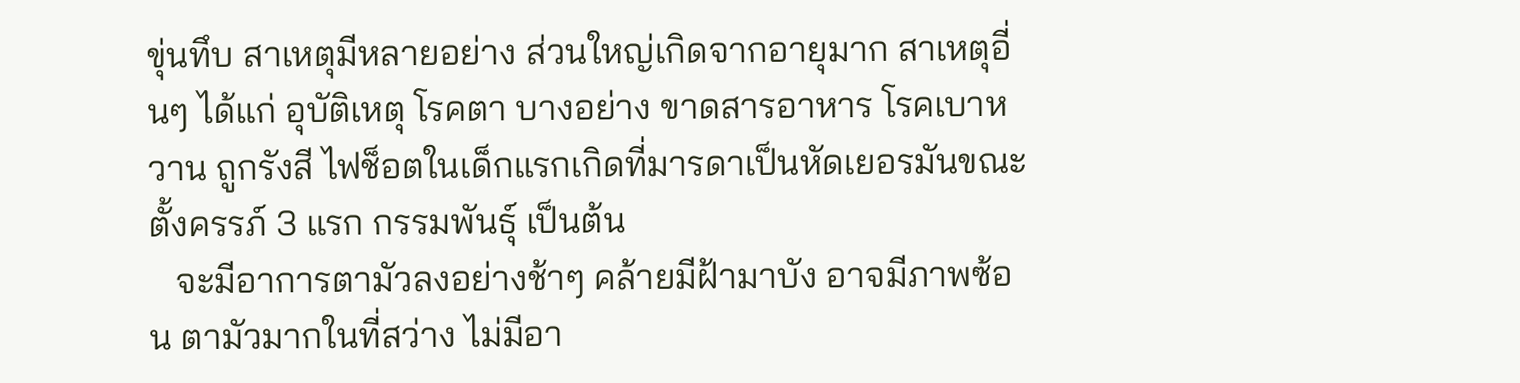ขุ่นทึบ สาเหตุมีหลายอย่าง ส่วนใหญ่เกิดจากอายุมาก สาเหตุอี่นๆ ได้แก่ อุบัติเหตุ โรคตา บางอย่าง ขาดสารอาหาร โรคเบาหวาน ถูกรังสี ไฟช็อตในเด็กแรกเกิดที่มารดาเป็นหัดเยอรมันขณะตั้งครรภ์ 3 แรก กรรมพันธุ์ เป็นต้น
   จะมีอาการตามัวลงอย่างช้าๆ คล้ายมีฝ้ามาบัง อาจมีภาพซ้อน ตามัวมากในที่สว่าง ไม่มีอา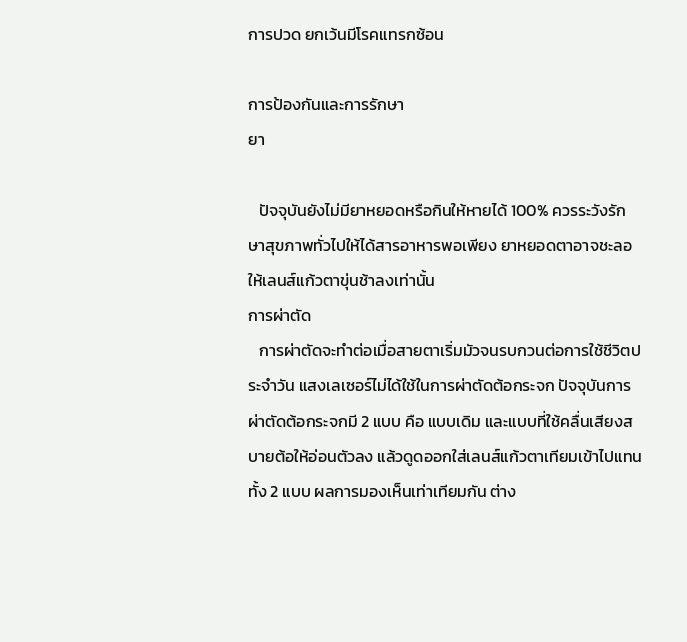การปวด ยกเว้นมีโรคแทรกซ้อน

การป้องกันและการรักษา
ยา

   ปัจจุบันยังไม่มียาหยอดหรือกินให้หายได้ 100% ควรระวังรักษาสุขภาพทั่วไปให้ได้สารอาหารพอเพียง ยาหยอดตาอาจชะลอให้เลนส์แก้วตาขุ่นช้าลงเท่านั้น
การผ่าตัด
   การผ่าตัดจะทำต่อเมื่อสายตาเริ่มมัวจนรบกวนต่อการใช้ชีวิตประจำวัน แสงเลเซอร์ไม่ได้ใช้ในการผ่าตัดต้อกระจก ปัจจุบันการผ่าตัดต้อกระจกมี 2 แบบ คือ แบบเดิม และแบบที่ใช้คลื่นเสียงสบายต้อให้อ่อนตัวลง แล้วดูดออกใส่เลนส์แก้วตาเทียมเข้าไปแทน ทั้ง 2 แบบ ผลการมองเห็นเท่าเทียมกัน ต่าง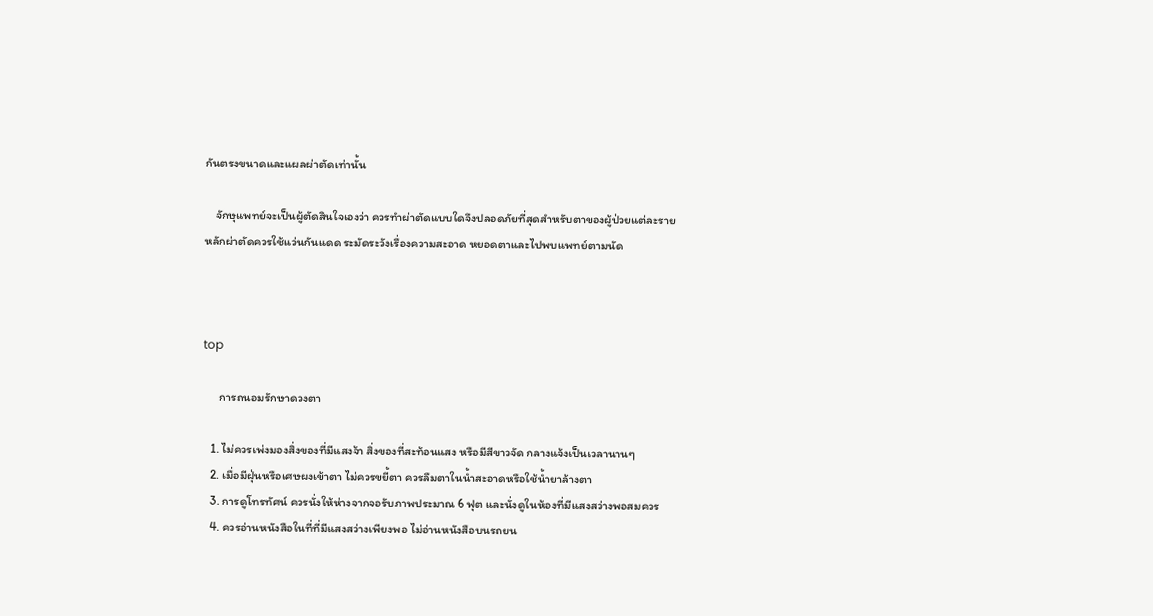กันตรงขนาดและแผลผ่าตัดเท่านั้น

    จักษุแพทย์จะเป็นผู้ตัดสินใจเองว่า ควรทำผ่าตัดแบบใดจึงปลอดภัยที่สุดสำหรับตาของผู้ป่วยแต่ละราย
หลักผ่าตัดควรใช้แว่นกันแดด ระมัดระวังเรื่องความสะอาด หยอดตาและไปพบแพทย์ตามนัด



top

      การถนอมรักษาดวงตา

   1. ไม่ควรเพ่งมองสิ่งของที่มีแสงจ้า สิ่งของที่สะท้อนแสง หรือมีสีขาวจัด กลางแจ้งเป็นเวลานานๆ
   2. เมื่อมีฝุ่นหรือเศษผงเข้าตา ไม่ควรขยี้ตา ควรลืมตาในน้ำสะอาดหรือใช้น้ำยาล้างตา
   3. การดูโทรทัศน์ ควรนั่งให้ห่างจากจอรับภาพประมาณ 6 ฟุต และนั่งดูในห้องที่มีแสงสว่างพอสมควร
   4. ควรอ่านหนังสือในที่ที่มีแสงสว่างเพียงพอ ไม่อ่านหนังสือบนรถยน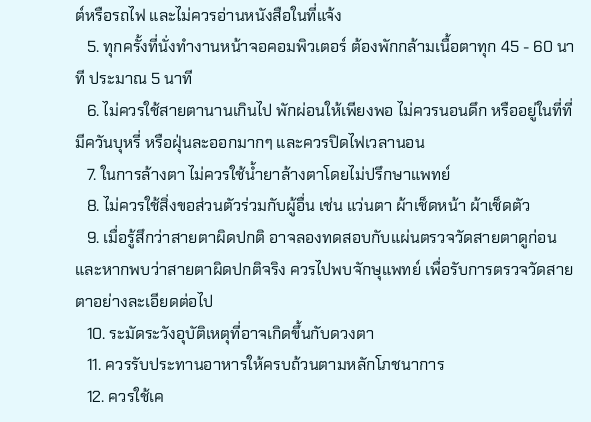ต์หรือรถไฟ และไม่ควรอ่านหนังสือในที่แจ้ง
   5. ทุกครั้งที่นั่งทำงานหน้าจอคอมพิวเตอร์ ต้องพักกล้ามเนื้อตาทุก 45 - 60 นาที ประมาณ 5 นาที
   6. ไม่ควรใช้สายตานานเกินไป พักผ่อนให้เพียงพอ ไม่ควรนอนดึก หรืออยู่ในที่ที่มีควันบุหรี่ หรือฝุ่นละออกมากๆ และควรปิดไฟเวลานอน
   7. ในการล้างตา ไม่ควรใช้น้ำยาล้างตาโดยไม่ปรึกษาแพทย์
   8. ไม่ควรใช้สิ่งขอส่วนตัวร่วมกับผู้อื่น เช่น แว่นตา ผ้าเช็ดหน้า ผ้าเช็ดตัว
   9. เมื่อรู้สึกว่าสายตาผิดปกติ อาจลองทดสอบกับแผ่นตรวจวัดสายตาดูก่อน และหากพบว่าสายตาผิดปกติจริง ควรไปพบจักษุแพทย์ เพื่อรับการตรวจวัดสายตาอย่างละเอียดต่อไป
   10. ระมัดระวังอุบัติเหตุที่อาจเกิดขึ้นกับดวงตา
   11. ควรรับประทานอาหารให้ครบถ้วนตามหลักโภชนาการ
   12. ควรใช้เค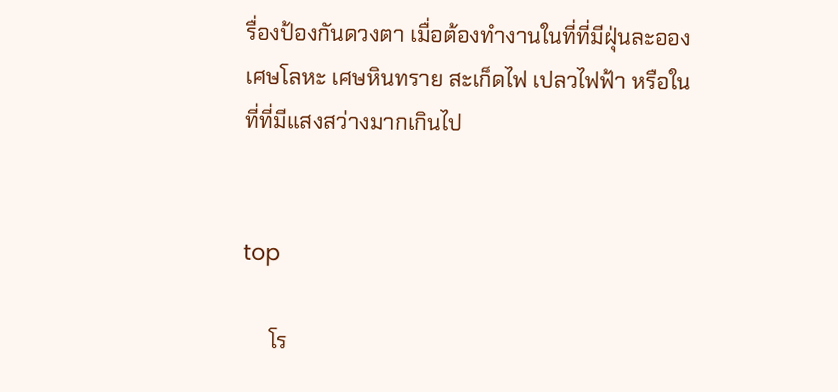รื่องป้องกันดวงตา เมื่อต้องทำงานในที่ที่มีฝุ่นละอองเศษโลหะ เศษหินทราย สะเก็ดไฟ เปลวไฟฟ้า หรือในที่ที่มีแสงสว่างมากเกินไป


top

     โร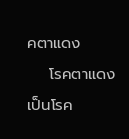คตาแดง
    โรคตาแดง เป็นโรค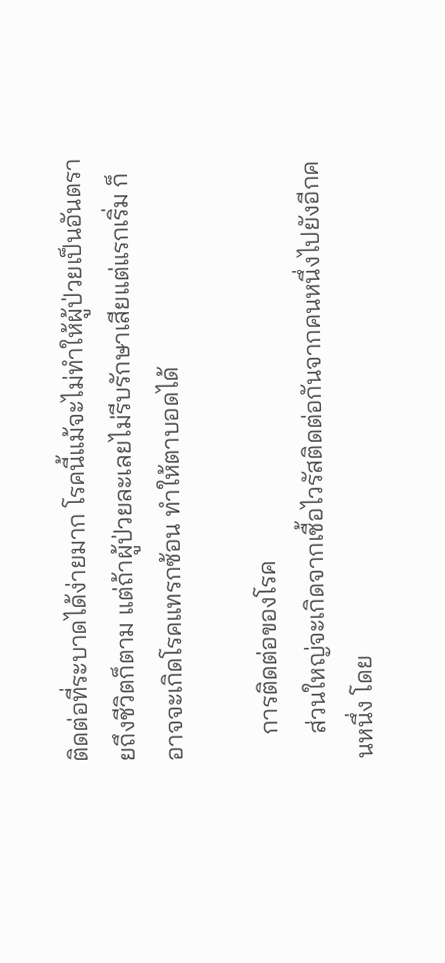ติดต่อที่ระบาดได้ง่ายมาก โรคนี้แม้จะไม่ทำให้ผู้ป่วยเป็นอันตรายถึงชีวิตก็ตาม แต่ถ้าผู้ป่วยละเลยไม่รีบรักษาเสียแต่แรกเริ่ม ก็อาจจะเกิดโรคแทรกซ้อน ทำให้ตาบอดได้

    การติดต่อของโรค
    ส่วนใหญ่จะเกิดจากเชื้อไวรัสติดต่อกันจากคนหนึ่งไปยังอีกคนหนึ่ง โดย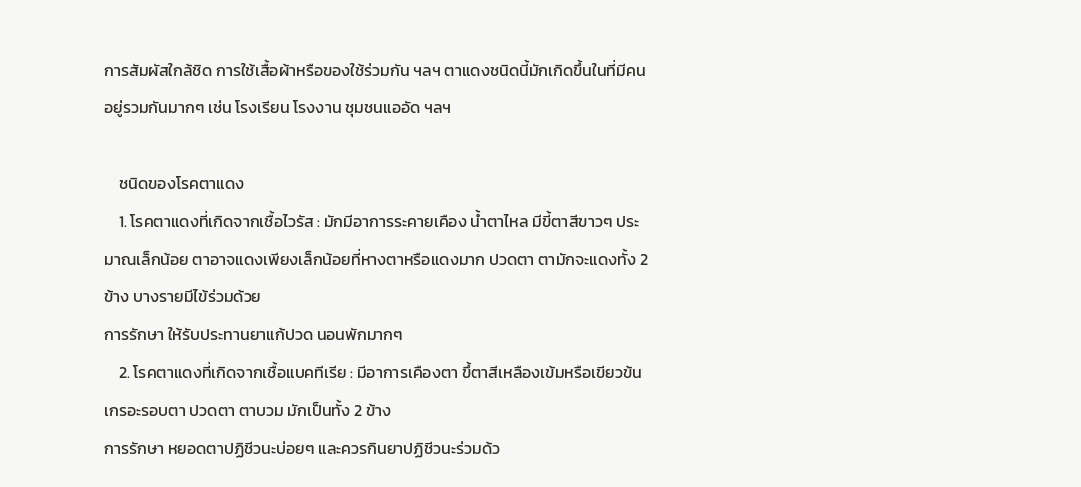การสัมผัสใกล้ชิด การใช้เสื้อผ้าหรือของใช้ร่วมกัน ฯลฯ ตาแดงชนิดนี้มักเกิดขึ้นในที่มีคนอยู่รวมกันมากๆ เช่น โรงเรียน โรงงาน ชุมชนแออัด ฯลฯ

    ชนิดของโรคตาแดง
    1. โรคตาแดงที่เกิดจากเชื้อไวรัส : มักมีอาการระคายเคือง น้ำตาไหล มีขี้ตาสีขาวๆ ประมาณเล็กน้อย ตาอาจแดงเพียงเล็กน้อยที่หางตาหรือแดงมาก ปวดตา ตามักจะแดงทั้ง 2 ข้าง บางรายมีไข้ร่วมด้วย
การรักษา ให้รับประทานยาแก้ปวด นอนพักมากๆ
    2. โรคตาแดงที่เกิดจากเชื้อแบคทีเรีย : มีอาการเคืองตา ขึ้ตาสีเหลืองเข้มหรือเขียวข้นเกรอะรอบตา ปวดตา ตาบวม มักเป็นทั้ง 2 ข้าง
การรักษา หยอดตาปฏิชีวนะบ่อยๆ และควรกินยาปฏิชีวนะร่วมด้ว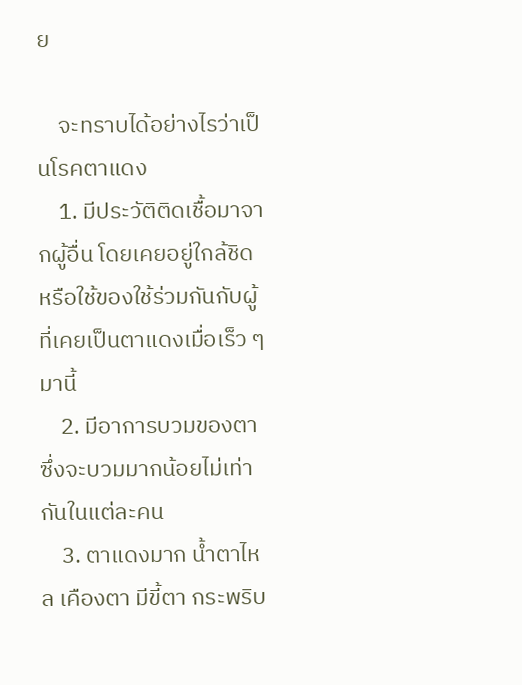ย

    จะทราบได้อย่างไรว่าเป็นโรคตาแดง
    1. มีประวัติติดเชื้อมาจากผู้อื่น โดยเคยอยู่ใกล้ชิด หรือใช้ของใช้ร่วมกันกับผู้ที่เคยเป็นตาแดงเมื่อเร็ว ๆ มานี้
    2. มีอาการบวมของตา ซึ่งจะบวมมากน้อยไม่เท่ากันในแต่ละคน
    3. ตาแดงมาก น้ำตาไหล เคืองตา มีขี้ตา กระพริบ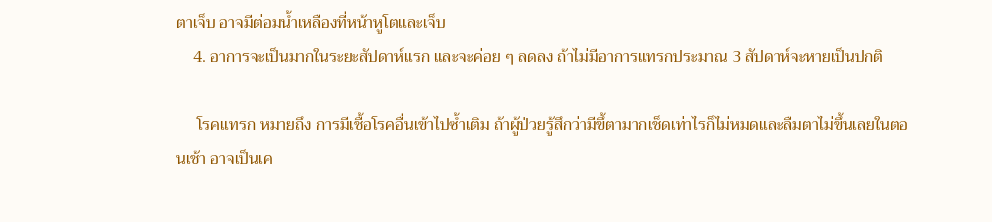ตาเจ็บ อาจมีต่อมน้ำเหลืองที่หน้าหูโตและเจ็บ
    4. อาการจะเป็นมากในระยะสัปดาห์แรก และจะค่อย ๆ ลดลง ถ้าไม่มีอาการแทรกประมาณ 3 สัปดาห์จะหายเป็นปกติ

     โรคแทรก หมายถึง การมีเชื้อโรคอื่นเข้าไปซ้ำเติม ถ้าผู้ป่วยรู้สึกว่ามีขึ้ตามากเช็ดเท่าไรก็ไม่หมดและลืมตาไม่ขึ้นเลยในตอนเช้า อาจเป็นเค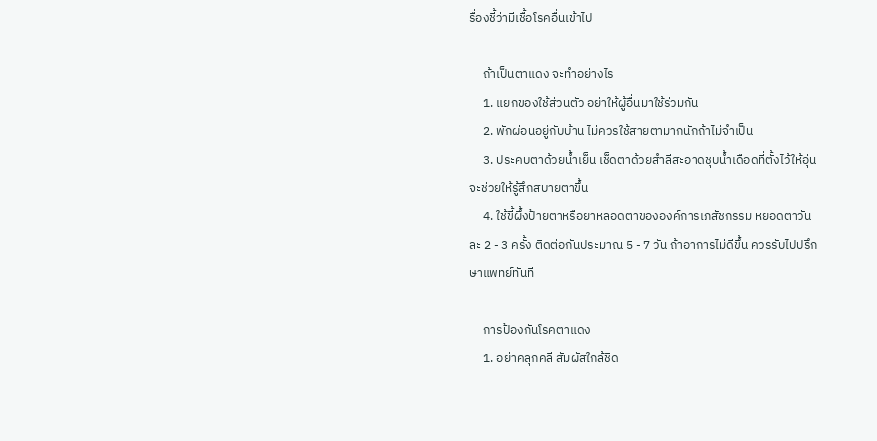รื่องชี้ว่ามีเชื้อโรคอื่นเข้าไป

     ถ้าเป็นตาแดง จะทำอย่างไร
     1. แยกของใช้ส่วนตัว อย่าให้ผู้อื่นมาใช้ร่วมกัน
     2. พักผ่อนอยู่กับบ้าน ไม่ควรใช้สายตามากนักถ้าไม่จำเป็น
     3. ประคบตาด้วยน้ำเย็น เช็ดตาด้วยสำลีสะอาดชุบน้ำเดือดที่ตั้งไว้ให้อุ่น จะช่วยให้รู้สึกสบายตาขึ้น
     4. ใช้ขี้ผึ้งป้ายตาหรือยาหลอดตาขององค์การเภสัชกรรม หยอดตาวันละ 2 - 3 ครั้ง ติดต่อกันประมาณ 5 - 7 วัน ถ้าอาการไม่ดีขึ้น ควรรับไปปรึกษาแพทย์ทันที

     การป้องกันโรคตาแดง
     1. อย่าคลุกคลี สัมผัสใกล้ชิด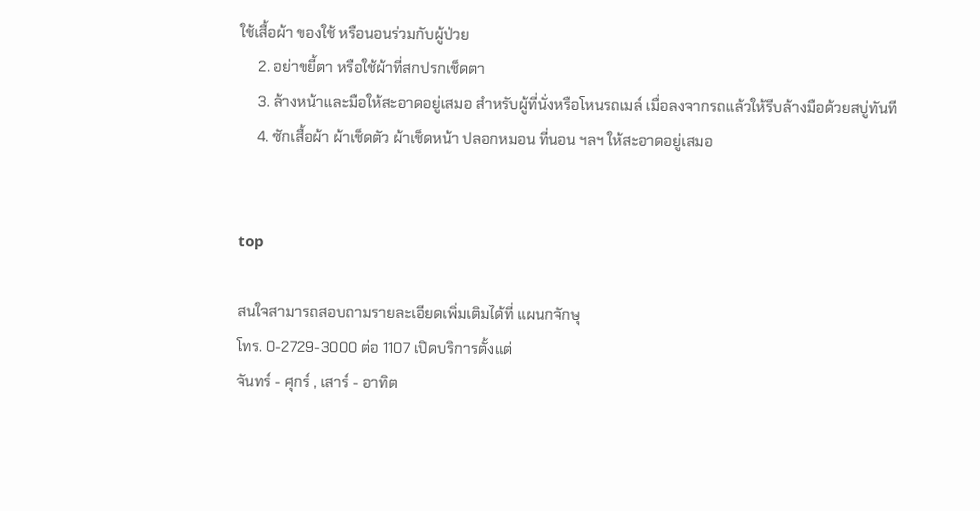ใช้เสื้อผ้า ของใช้ หรือนอนร่วมกับผู้ป่วย
     2. อย่าขยี้ตา หรือใช้ผ้าที่สกปรกเช็ดตา
     3. ล้างหน้าและมือให้สะอาดอยู่เสมอ สำหรับผู้ที่นั่งหรือโหนรถเมล์ เมื่อลงจากรถแล้วให้รีบล้างมือด้วยสบู่ทันที
     4. ซักเสื้อผ้า ผ้าเช็ดตัว ผ้าเช็ดหน้า ปลอกหมอน ที่นอน ฯลฯ ให้สะอาดอยู่เสมอ


top

สนใจสามารถสอบถามรายละเอียดเพิ่มเติมได้ที่ แผนกจักษุ
โทร. 0-2729-3000 ต่อ 1107 เปิดบริการตั้งแต่
จันทร์ - ศุกร์ , เสาร์ - อาทิต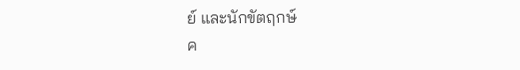ย์ และนักขัตฤกษ์
ค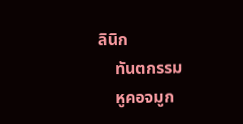ลินิก
    ทันตกรรม
    หูคอจมูก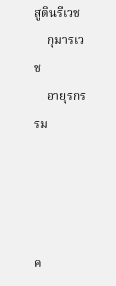สูตินรีเวช
    กุมารเวช
    อายุรกรรม




ค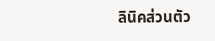ลินิคส่วนตัว